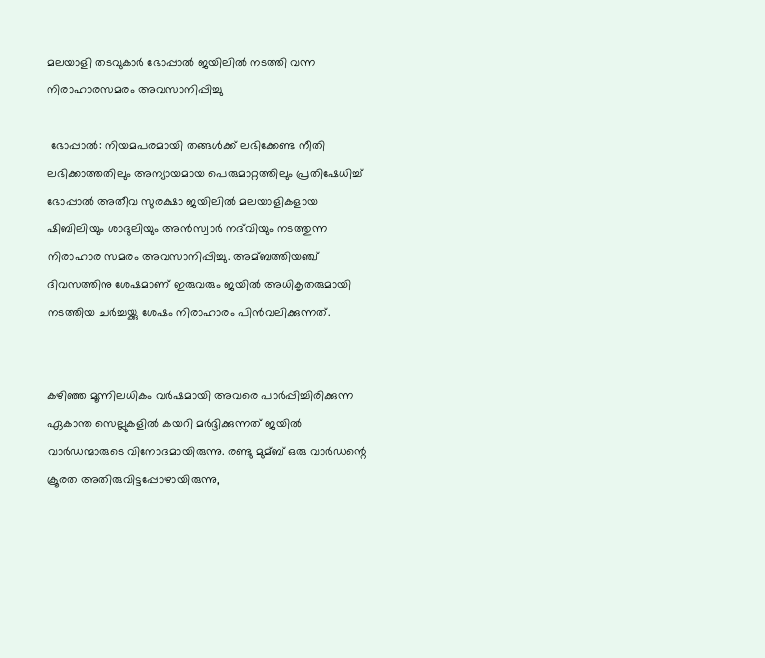മലയാളി തടവുകാർ ഭോപ്പാല്‍ ജയിലില്‍ നടത്തി വന്ന നിരാഹാരസമരം അവസാനിപ്പിച്ചു

 ഭോപ്പാല്‍: നിയമപരമായി തങ്ങള്‍ക്ക് ലഭിക്കേണ്ട നീതി ലഭിക്കാത്തതിലും അന്യായമായ പെരുമാറ്റത്തിലും പ്രതിഷേധിച്ച്‌ ഭോപ്പാല്‍ അതീവ സുരക്ഷാ ജയിലില്‍ മലയാളികളായ ഷിബിലിയും ശാദുലിയും അന്‍സ്വാര്‍ നദ്‌വിയും നടത്തുന്ന നിരാഹാര സമരം അവസാനിപ്പിച്ചു. അമ്ബത്തിയഞ്ച് ദിവസത്തിനു ശേഷമാണ് ഇരുവരും ജയില്‍ അധികൃതരുമായി നടത്തിയ ചര്‍ച്ചയ്ക്കു ശേഷം നിരാഹാരം പിന്‍വലിക്കുന്നത്.


കഴിഞ്ഞ മൂന്നിലധികം വര്‍ഷമായി അവരെ പാര്‍പ്പിച്ചിരിക്കുന്ന ഏകാന്ത സെല്ലുകളില്‍ കയറി മര്‍ദ്ദിക്കുന്നത് ജയില്‍ വാര്‍ഡന്മാരുടെ വിനോദമായിരുന്നു. രണ്ടു മുമ്ബ് ഒരു വാര്‍ഡന്റെ ക്രൂരത അതിരുവിട്ടപ്പോഴായിരുന്നു,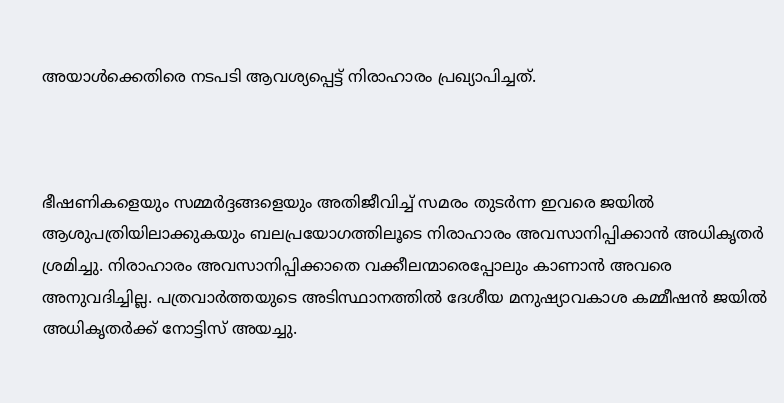അയാള്‍ക്കെതിരെ നടപടി ആവശ്യപ്പെട്ട് നിരാഹാരം പ്രഖ്യാപിച്ചത്.



ഭീഷണികളെയും സമ്മര്‍ദ്ദങ്ങളെയും അതിജീവിച്ച്‌ സമരം തുടര്‍ന്ന ഇവരെ ജയില്‍ ആശുപത്രിയിലാക്കുകയും ബലപ്രയോഗത്തിലൂടെ നിരാഹാരം അവസാനിപ്പിക്കാന്‍ അധികൃതര്‍ ശ്രമിച്ചു. നിരാഹാരം അവസാനിപ്പിക്കാതെ വക്കീലന്മാരെപ്പോലും കാണാന്‍ അവരെ അനുവദിച്ചില്ല. പത്രവാര്‍ത്തയുടെ അടിസ്ഥാനത്തില്‍ ദേശീയ മനുഷ്യാവകാശ കമ്മീഷന്‍ ജയില്‍ അധികൃതര്‍ക്ക് നോട്ടിസ് അയച്ചു.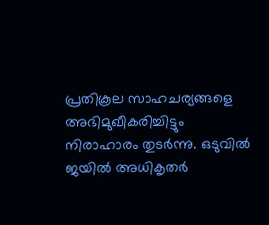പ്രതികൂല സാഹചര്യങ്ങളെ അഭിമുഖീകരിച്ചിട്ടും നിരാഹാരം തുടര്‍ന്നു. ഒടുവില്‍ ജയില്‍ അധികൃതര്‍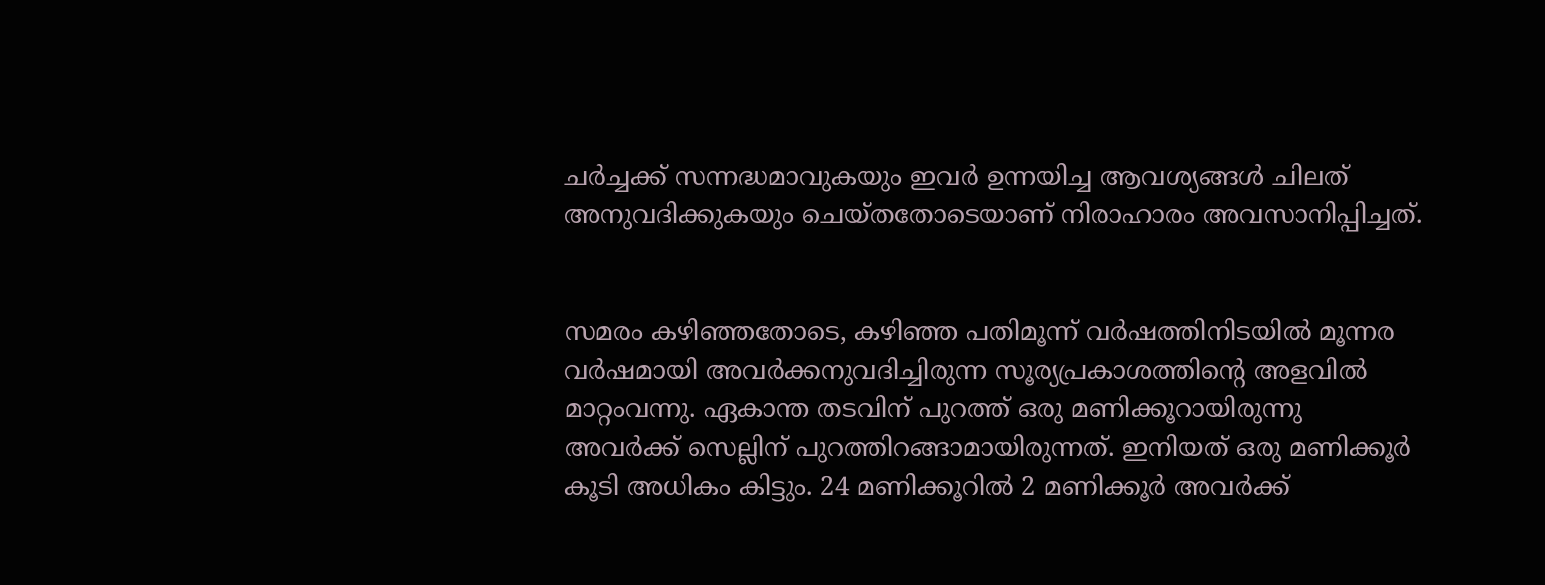ചര്‍ച്ചക്ക് സന്നദ്ധമാവുകയും ഇവര്‍ ഉന്നയിച്ച ആവശ്യങ്ങള്‍ ചിലത് അനുവദിക്കുകയും ചെയ്തതോടെയാണ് നിരാഹാരം അവസാനിപ്പിച്ചത്.


സമരം കഴിഞ്ഞതോടെ, കഴിഞ്ഞ പതിമൂന്ന് വര്‍ഷത്തിനിടയില്‍ മൂന്നര വര്‍ഷമായി അവര്‍ക്കനുവദിച്ചിരുന്ന സൂര്യപ്രകാശത്തിന്റെ അളവില്‍ മാറ്റംവന്നു. ഏകാന്ത തടവിന് പുറത്ത് ഒരു മണിക്കൂറായിരുന്നു അവര്‍ക്ക് സെല്ലിന് പുറത്തിറങ്ങാമായിരുന്നത്. ഇനിയത് ഒരു മണിക്കൂര്‍ കൂടി അധികം കിട്ടും. 24 മണിക്കൂറില്‍ 2 മണിക്കൂര്‍ അവര്‍ക്ക്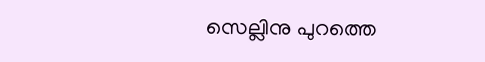സെല്ലിനു പുറത്തെ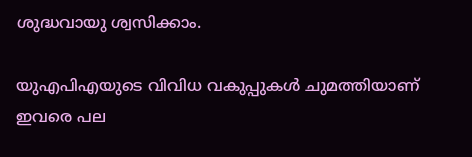ശുദ്ധവായു ശ്വസിക്കാം.

യുഎപിഎയുടെ വിവിധ വകുപ്പുകള്‍ ചുമത്തിയാണ് ഇവരെ പല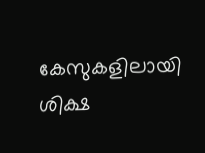കേസുകളിലായി ശിക്ഷ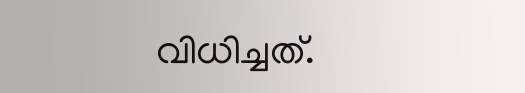വിധിച്ചത്.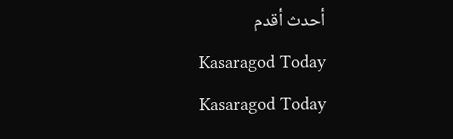أحدث أقدم
Kasaragod Today
Kasaragod Today